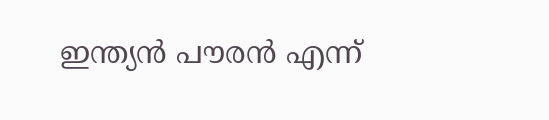ഇന്ത്യന്‍ പൗരന്‍ എന്ന്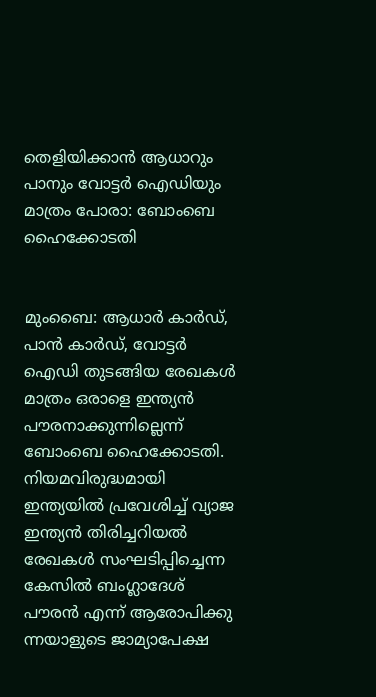തെളിയിക്കാന്‍ ആധാറും പാനും വോട്ടര്‍ ഐഡിയും മാത്രം പോരാ: ബോംബെ ഹൈക്കോടതി


മുംബൈ: ആധാര്‍ കാര്‍ഡ്, പാന്‍ കാര്‍ഡ്, വോട്ടര്‍ ഐഡി തുടങ്ങിയ രേഖകള്‍ മാത്രം ഒരാളെ ഇന്ത്യന്‍ പൗരനാക്കുന്നില്ലെന്ന് ബോംബെ ഹൈക്കോടതി. നിയമവിരുദ്ധമായി ഇന്ത്യയില്‍ പ്രവേശിച്ച് വ്യാജ ഇന്ത്യന്‍ തിരിച്ചറിയല്‍ രേഖകള്‍ സംഘടിപ്പിച്ചെന്ന കേസില്‍ ബംഗ്ലാദേശ് പൗരന്‍ എന്ന് ആരോപിക്കു ന്നയാളുടെ ജാമ്യാപേക്ഷ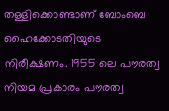തള്ളിക്കൊണ്ടാണ് ബോംബെ ഹൈക്കോടതിയുടെ നിരീക്ഷണം. 1955 ലെ പൗരത്വ നിയമ പ്രകാരം പൗരത്വ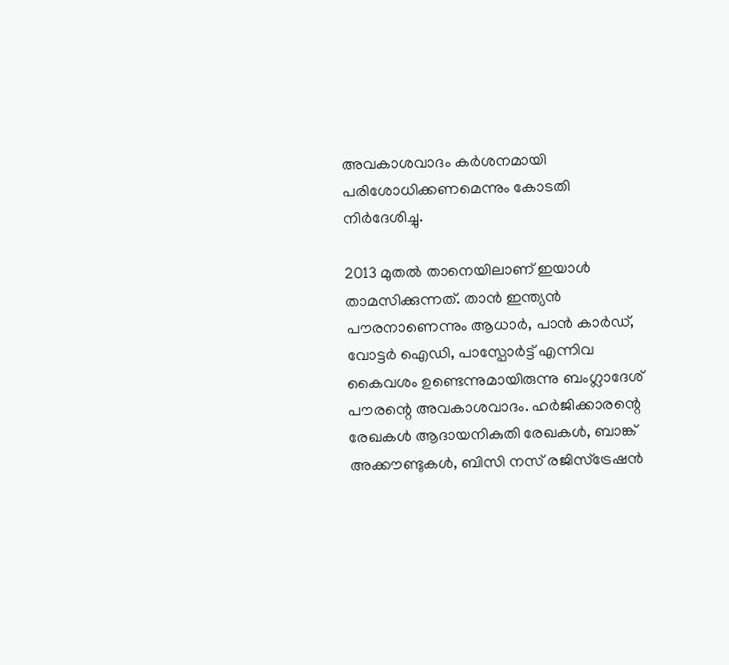അവകാശവാദം കര്‍ശനമായി പരിശോധിക്കണമെന്നും കോടതി നിര്‍ദേശിച്ചു.

2013 മുതല്‍ താനെയിലാണ് ഇയാള്‍ താമസിക്കുന്നത്. താന്‍ ഇന്ത്യന്‍ പൗരനാണെന്നും ആധാര്‍, പാന്‍ കാര്‍ഡ്, വോട്ടര്‍ ഐഡി, പാസ്പോര്‍ട്ട് എന്നിവ കൈവശം ഉണ്ടെന്നുമായിരുന്നു ബംഗ്ലാദേശ് പൗരന്റെ അവകാശവാദം. ഹര്‍ജിക്കാരന്റെ രേഖകള്‍ ആദായനികുതി രേഖകള്‍, ബാങ്ക് അക്കൗണ്ടുകള്‍, ബിസി നസ് രജിസ്‌ട്രേഷന്‍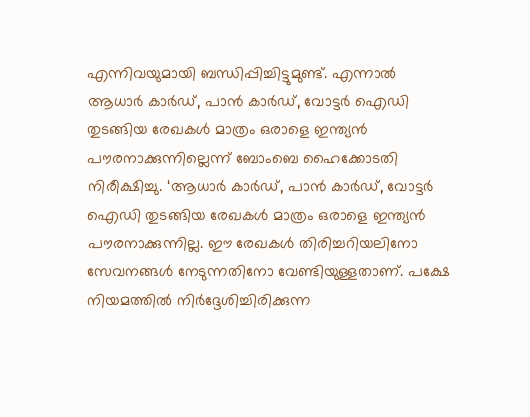എന്നിവയുമായി ബന്ധിപ്പിച്ചിട്ടുമുണ്ട്. എന്നാല്‍ ആധാര്‍ കാര്‍ഡ്, പാന്‍ കാര്‍ഡ്, വോട്ടര്‍ ഐഡി തുടങ്ങിയ രേഖകള്‍ മാത്രം ഒരാളെ ഇന്ത്യന്‍ പൗരനാക്കുന്നില്ലെന്ന് ബോംബെ ഹൈക്കോടതി നിരീക്ഷിച്ചു. ‘ആധാര്‍ കാര്‍ഡ്, പാന്‍ കാര്‍ഡ്, വോട്ടര്‍ ഐഡി തുടങ്ങിയ രേഖകള്‍ മാത്രം ഒരാളെ ഇന്ത്യന്‍ പൗരനാക്കുന്നില്ല. ഈ രേഖകള്‍ തിരിച്ചറിയലിനോ സേവനങ്ങള്‍ നേടുന്നതിനോ വേണ്ടിയുള്ളതാണ്. പക്ഷേ നിയമത്തില്‍ നിര്‍ദ്ദേശിച്ചിരിക്കുന്ന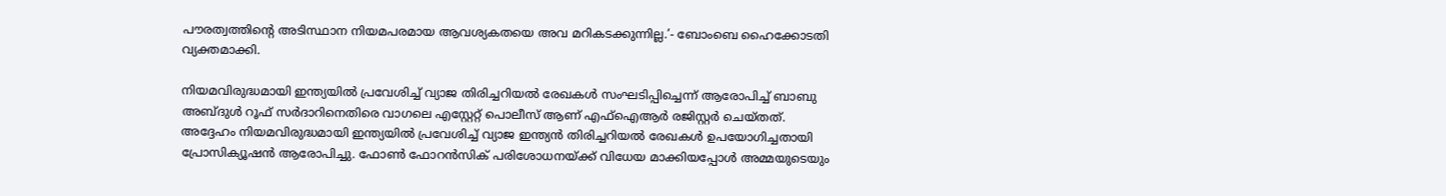പൗരത്വത്തിന്റെ അടിസ്ഥാന നിയമപരമായ ആവശ്യകതയെ അവ മറികടക്കുന്നില്ല.’- ബോംബെ ഹൈക്കോടതി വ്യക്തമാക്കി.

നിയമവിരുദ്ധമായി ഇന്ത്യയില്‍ പ്രവേശിച്ച് വ്യാജ തിരിച്ചറിയല്‍ രേഖകള്‍ സംഘടിപ്പിച്ചെന്ന് ആരോപിച്ച് ബാബു അബ്ദുള്‍ റൂഫ് സര്‍ദാറിനെതിരെ വാഗലെ എസ്റ്റേറ്റ് പൊലീസ് ആണ് എഫ്ഐആര്‍ രജിസ്റ്റര്‍ ചെയ്തത്. അദ്ദേഹം നിയമവിരുദ്ധമായി ഇന്ത്യയില്‍ പ്രവേശിച്ച് വ്യാജ ഇന്ത്യന്‍ തിരിച്ചറിയല്‍ രേഖകള്‍ ഉപയോഗിച്ചതായി പ്രോസിക്യൂഷന്‍ ആരോപിച്ചു. ഫോണ്‍ ഫോറന്‍സിക് പരിശോധനയ്ക്ക് വിധേയ മാക്കിയപ്പോള്‍ അമ്മയുടെയും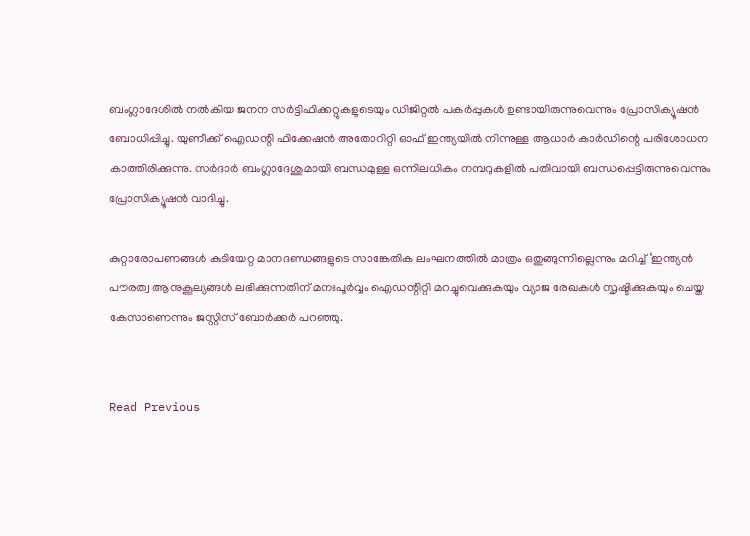ബംഗ്ലാദേശില്‍ നല്‍കിയ ജനന സര്‍ട്ടിഫിക്കറ്റുകളുടെയും ഡിജിറ്റല്‍ പകര്‍പ്പുകള്‍ ഉണ്ടായിരുന്നുവെന്നും പ്രോസിക്യൂഷന്‍ ബോധിപ്പിച്ചു. യുണീക്ക് ഐഡന്റി ഫിക്കേഷന്‍ അതോറിറ്റി ഓഫ് ഇന്ത്യയില്‍ നിന്നുള്ള ആധാര്‍ കാര്‍ഡിന്റെ പരിശോധന കാത്തിരിക്കുന്നു. സര്‍ദാര്‍ ബംഗ്ലാദേശുമായി ബന്ധമുള്ള ഒന്നിലധികം നമ്പറുകളില്‍ പതിവായി ബന്ധപ്പെട്ടിരുന്നുവെന്നും പ്രോസിക്യൂഷന്‍ വാദിച്ചു.

കുറ്റാരോപണങ്ങള്‍ കുടിയേറ്റ മാനദണ്ഡങ്ങളുടെ സാങ്കേതിക ലംഘനത്തില്‍ മാത്രം ഒതുങ്ങുന്നില്ലെന്നും മറിച്ച് ‘ഇന്ത്യന്‍ പൗരത്വ ആനുകൂല്യങ്ങള്‍ ലഭിക്കുന്നതിന് മനഃപൂര്‍വ്വം ഐഡന്റിറ്റി മറച്ചുവെക്കുകയും വ്യാജ രേഖകള്‍ സൃഷ്ടിക്കുകയും ചെയ്ത കേസാണെന്നും ജസ്റ്റിസ് ബോര്‍ക്കര്‍ പറഞ്ഞു.


Read Previous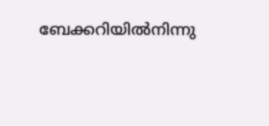ബേക്കറിയില്‍നിന്നു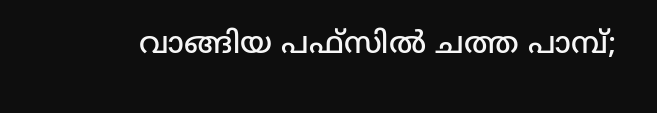വാങ്ങിയ പഫ്‌സില്‍ ചത്ത പാമ്പ്;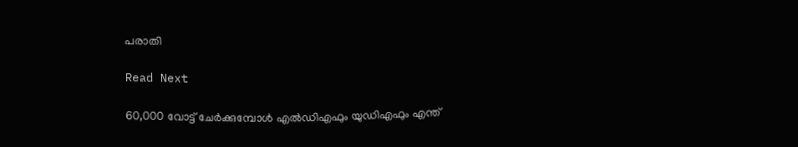പരാതി

Read Next

60,000 വോട്ട് ചേര്‍ക്കുമ്പോള്‍ എല്‍ഡിഎഫും യുഡിഎഫും എന്ത്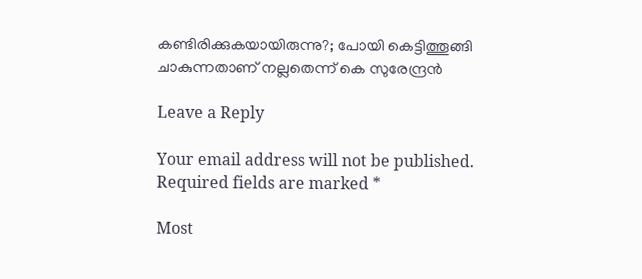കണ്ടിരിക്കുകയായിരുന്നു?; പോയി കെട്ടിത്തൂങ്ങി ചാകുന്നതാണ് നല്ലതെന്ന് കെ സുരേന്ദ്രന്‍

Leave a Reply

Your email address will not be published. Required fields are marked *

Most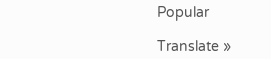Popular

Translate »